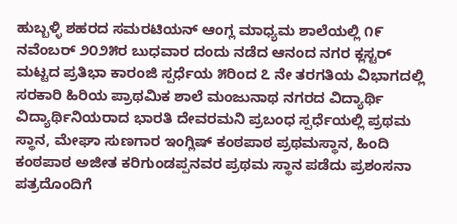ಹುಬ್ಬಳ್ಳಿ ಶಹರದ ಸಮರಟಿಯನ್ ಆಂಗ್ಲ ಮಾಧ್ಯಮ ಶಾಲೆಯಲ್ಲಿ ೧೯ ನವೆಂಬರ್ ೨೦೨೫ರ ಬುಧವಾರ ದಂದು ನಡೆದ ಆನಂದ ನಗರ ಕ್ಲಸ್ಟರ್ ಮಟ್ಟದ ಪ್ರತಿಭಾ ಕಾರಂಜಿ ಸ್ಪರ್ಧೆಯ ೫ರಿಂದ ೭ ನೇ ತರಗತಿಯ ವಿಭಾಗದಲ್ಲಿ ಸರಕಾರಿ ಹಿರಿಯ ಪ್ರಾಥಮಿಕ ಶಾಲೆ ಮಂಜುನಾಥ ನಗರದ ವಿದ್ಯಾರ್ಥಿ ವಿದ್ಯಾರ್ಥಿನಿಯರಾದ ಭಾರತಿ ದೇವರಮನಿ ಪ್ರಬಂಧ ಸ್ಪರ್ಧೆಯಲ್ಲಿ ಪ್ರಥಮ ಸ್ಥಾನ, ಮೇಘಾ ಸುಣಗಾರ ಇಂಗ್ಲಿಷ್ ಕಂಠಪಾಠ ಪ್ರಥಮಸ್ಥಾನ, ಹಿಂದಿ ಕಂಠಪಾಠ ಅಜೀತ ಕರಿಗುಂಡಪ್ಪನವರ ಪ್ರಥಮ ಸ್ಥಾನ ಪಡೆದು ಪ್ರಶಂಸನಾ ಪತ್ರದೊಂದಿಗೆ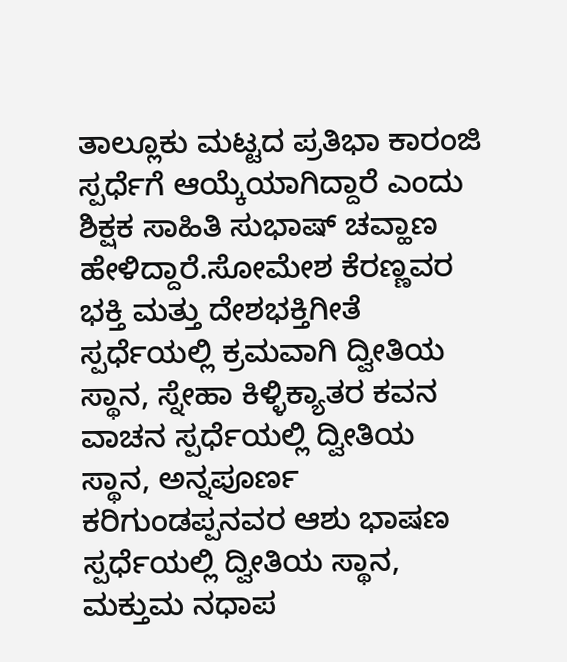ತಾಲ್ಲೂಕು ಮಟ್ಟದ ಪ್ರತಿಭಾ ಕಾರಂಜಿ ಸ್ಪರ್ಧೆಗೆ ಆಯ್ಕೆಯಾಗಿದ್ದಾರೆ ಎಂದು ಶಿಕ್ಷಕ ಸಾಹಿತಿ ಸುಭಾಷ್ ಚವ್ಹಾಣ ಹೇಳಿದ್ದಾರೆ.ಸೋಮೇಶ ಕೆರಣ್ಣವರ ಭಕ್ತಿ ಮತ್ತು ದೇಶಭಕ್ತಿಗೀತೆ ಸ್ಪರ್ಧೆಯಲ್ಲಿ ಕ್ರಮವಾಗಿ ದ್ವೀತಿಯ ಸ್ಥಾನ, ಸ್ನೇಹಾ ಕಿಳ್ಳಿಕ್ಯಾತರ ಕವನ ವಾಚನ ಸ್ಪರ್ಧೆಯಲ್ಲಿ ದ್ವೀತಿಯ ಸ್ಥಾನ, ಅನ್ನಪೂರ್ಣ ಕರಿಗುಂಡಪ್ಪನವರ ಆಶು ಭಾಷಣ ಸ್ಪರ್ಧೆಯಲ್ಲಿ ದ್ವೀತಿಯ ಸ್ಥಾನ, ಮಕ್ತುಮ ನಧಾಪ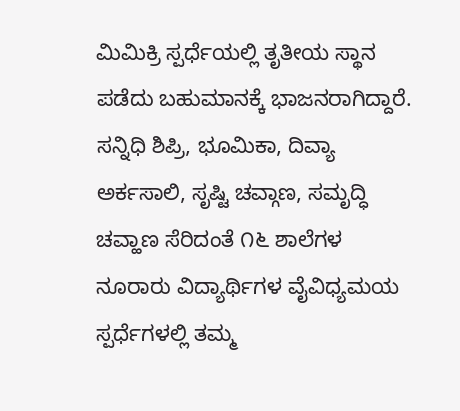ಮಿಮಿಕ್ರಿ ಸ್ಪರ್ಧೆಯಲ್ಲಿ ತೃತೀಯ ಸ್ಥಾನ ಪಡೆದು ಬಹುಮಾನಕ್ಕೆ ಭಾಜನರಾಗಿದ್ದಾರೆ. ಸನ್ನಿಧಿ ಶಿಪ್ರಿ, ಭೂಮಿಕಾ, ದಿವ್ಯಾ ಅರ್ಕಸಾಲಿ, ಸೃಷ್ಟಿ ಚವ್ಗಾಣ, ಸಮೃದ್ಧಿ ಚವ್ಹಾಣ ಸೆರಿದಂತೆ ೧೬ ಶಾಲೆಗಳ ನೂರಾರು ವಿದ್ಯಾರ್ಥಿಗಳ ವೈವಿಧ್ಯಮಯ ಸ್ಪರ್ಧೆಗಳಲ್ಲಿ ತಮ್ಮ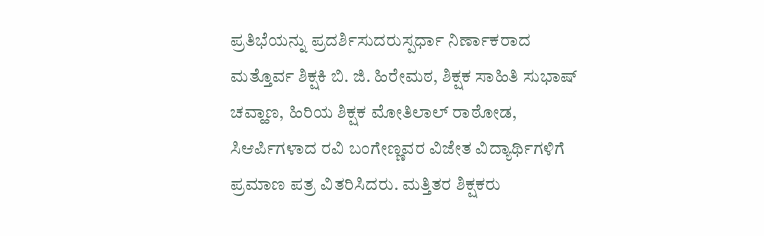ಪ್ರತಿಭೆಯನ್ನು ಪ್ರದರ್ಶಿಸುದರುಸ್ಪರ್ಧಾ ನಿರ್ಣಾಕರಾದ ಮತ್ತೊರ್ವ ಶಿಕ್ಷಕಿ ಬಿ. ಜಿ. ಹಿರೇಮಠ, ಶಿಕ್ಷಕ ಸಾಹಿತಿ ಸುಭಾಷ್ ಚವ್ಹಾಣ, ಹಿರಿಯ ಶಿಕ್ಷಕ ಮೋತಿಲಾಲ್ ರಾಠೋಡ, ಸಿಆರ್ಪಿಗಳಾದ ರವಿ ಬಂಗೇಣ್ಣವರ ವಿಜೇತ ವಿದ್ಯಾರ್ಥಿಗಳಿಗೆ ಪ್ರಮಾಣ ಪತ್ರ ವಿತರಿಸಿದರು. ಮತ್ತಿತರ ಶಿಕ್ಷಕರು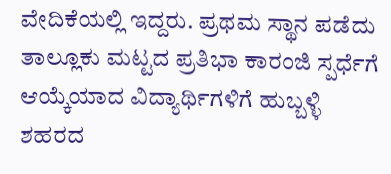ವೇದಿಕೆಯಲ್ಲಿ ಇದ್ದರು. ಪ್ರಥಮ ಸ್ಥಾನ ಪಡೆದು ತಾಲ್ಲೂಕು ಮಟ್ಟದ ಪ್ರತಿಭಾ ಕಾರಂಜಿ ಸ್ಪರ್ಧೆಗೆ ಆಯ್ಕೆಯಾದ ವಿದ್ಯಾರ್ಥಿಗಳಿಗೆ ಹುಬ್ಬಳ್ಳಿ ಶಹರದ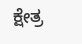ಕ್ಷೇತ್ರ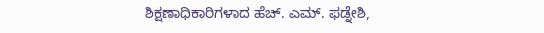ಶಿಕ್ಷಣಾಧಿಕಾರಿಗಳಾದ ಹೆಚ್. ಎಮ್. ಫಡ್ನೇಶಿ,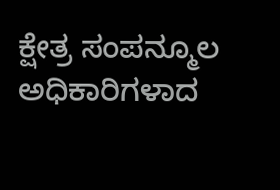ಕ್ಷೇತ್ರ ಸಂಪನ್ಮೂಲ ಅಧಿಕಾರಿಗಳಾದ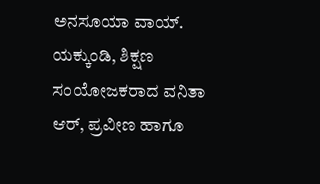ಅನಸೂಯಾ ವಾಯ್. ಯಕ್ಕುಂಡಿ, ಶಿಕ್ಷಣ ಸಂಯೋಜಕರಾದ ವನಿತಾ ಆರ್, ಪ್ರವೀಣ ಹಾಗೂ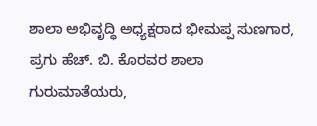ಶಾಲಾ ಅಭಿವೃದ್ಧಿ ಅಧ್ಯಕ್ಷರಾದ ಭೀಮಪ್ಪ ಸುಣಗಾರ, ಪ್ರಗು ಹೆಚ್. ಬಿ. ಕೊರವರ ಶಾಲಾ ಗುರುಮಾತೆಯರು,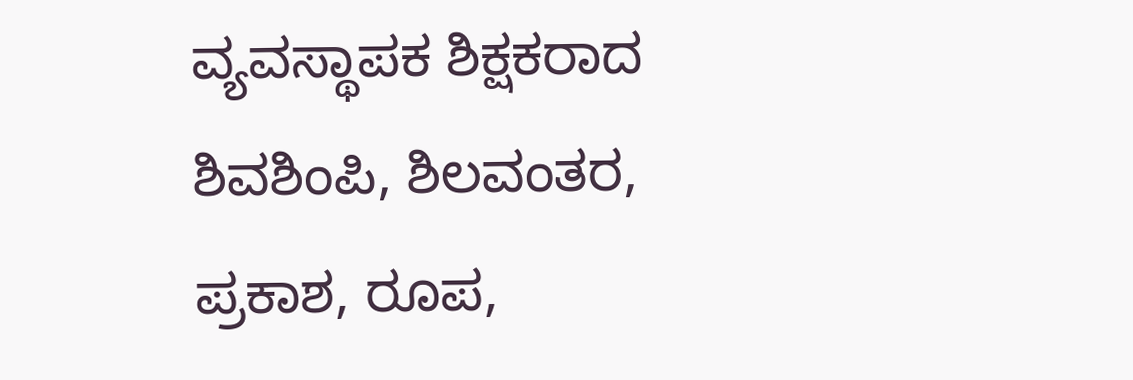ವ್ಯವಸ್ಥಾಪಕ ಶಿಕ್ಷಕರಾದ ಶಿವಶಿಂಪಿ, ಶಿಲವಂತರ, ಪ್ರಕಾಶ, ರೂಪ,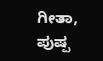ಗೀತಾ, ಪುಷ್ಪ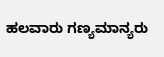ಹಲವಾರು ಗಣ್ಯಮಾನ್ಯರು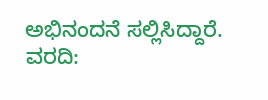ಅಭಿನಂದನೆ ಸಲ್ಲಿಸಿದ್ದಾರೆ.
ವರದಿ: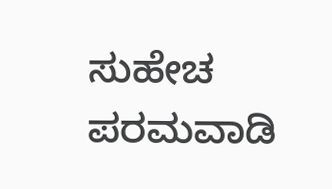ಸುಹೇಚ ಪರಮವಾಡಿ